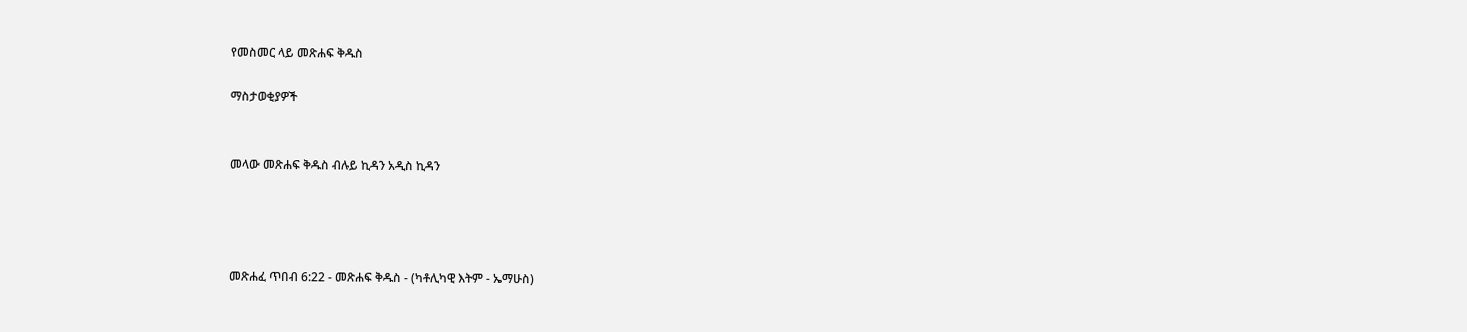የመስመር ላይ መጽሐፍ ቅዱስ

ማስታወቂያዎች


መላው መጽሐፍ ቅዱስ ብሉይ ኪዳን አዲስ ኪዳን




መጽሐፈ ጥበብ 6:22 - መጽሐፍ ቅዱስ - (ካቶሊካዊ እትም - ኤማሁስ)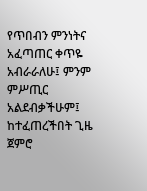የጥበብን ምንነትና አፈጣጠር ቀጥዬ አብራራለሁ፤ ምንም ምሥጢር አልደብቃችሁም፤ ከተፈጠረችበት ጊዜ ጀምሮ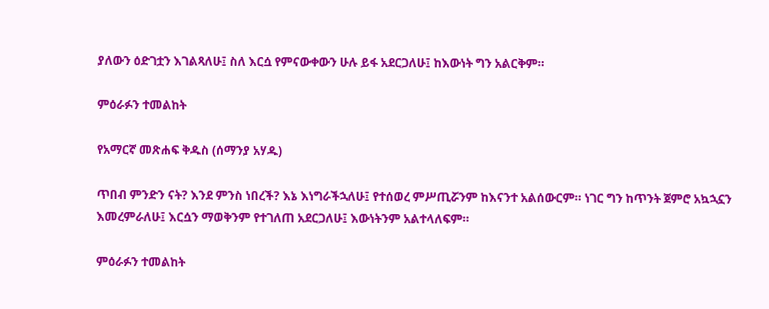ያለውን ዕድገቷን እገልጻለሁ፤ ስለ እርሷ የምናውቀውን ሁሉ ይፋ አደርጋለሁ፤ ከእውነት ግን አልርቅም።

ምዕራፉን ተመልከት

የአማርኛ መጽሐፍ ቅዱስ (ሰማንያ አሃዱ)

ጥበብ ምንድን ናት? እንደ ምንስ ነበረች? እኔ እነግራችኋለሁ፤ የተሰወረ ምሥጢሯንም ከእናንተ አልሰውርም። ነገር ግን ከጥንት ጀምሮ አኳኋኗን እመረምራለሁ፤ እርሷን ማወቅንም የተገለጠ አደርጋለሁ፤ እውነትንም አልተላለፍም።

ምዕራፉን ተመልከት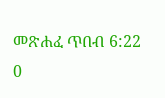መጽሐፈ ጥበብ 6:22
0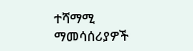ተሻማሚ ማመሳሰሪያዎች